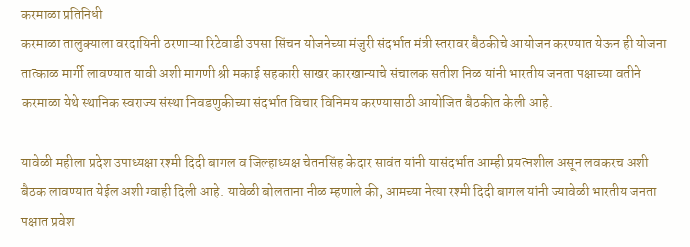करमाळा प्रतिनिधी
करमाळा तालुक्याला वरदायिनी ठरणाऱ्या रिटेवाडी उपसा सिंचन योजनेच्या मंजुरी संदर्भात मंत्री स्तरावर बैठकीचे आयोजन करण्यात येऊन ही योजना तात्काळ मार्गी लावण्यात यावी अशी मागणी श्री मकाई सहकारी साखर कारखान्याचे संचालक सतीश निळ यांनी भारतीय जनता पक्षाच्या वतीने करमाळा येथे स्थानिक स्वराज्य संस्था निवडणुकीच्या संदर्भात विचार विनिमय करण्यासाठी आयोजित बैठकीत केली आहे.

यावेळी महीला प्रदेश उपाध्यक्षा रश्मी दिदी बागल व जिल्हाध्यक्ष चेतनसिंह केदार सावंत यांनी यासंदर्भात आम्ही प्रयत्नशील असून लवकरच अशी बैठक लावण्यात येईल अशी ग्वाही दिली आहे. यावेळी बोलताना नीळ म्हणाले की, आमच्या नेत्या रश्मी दिदी बागल यांनी ज्यावेळी भारतीय जनता पक्षात प्रवेश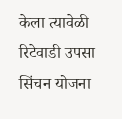केला त्यावेळी रिटेवाडी उपसा सिंचन योजना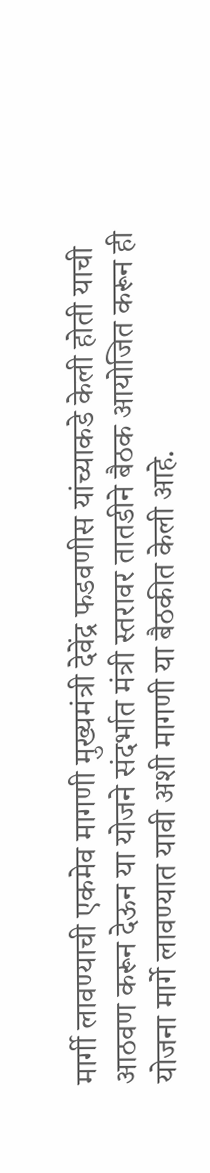मार्गी लावण्याची एकमेव मागणी मुख्यमंत्री देवेंद्र फडवणीस यांच्याकडे केली होती याची आठवण करून देऊन या योजने संदर्भात मंत्री स्तरावर तातडीने बैठक आयोजित करून ही योजना मार्गे लावण्यात यावी अशी मागणी या बैठकीत केली आहे.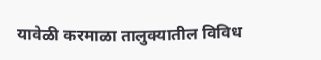यावेळी करमाळा तालुक्यातील विविध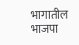भागातील भाजपा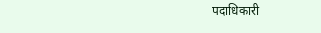पदाधिकारी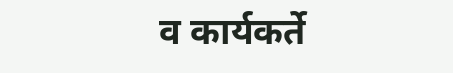व कार्यकर्ते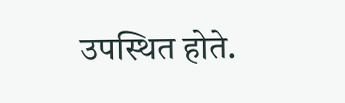उपस्थित होते.